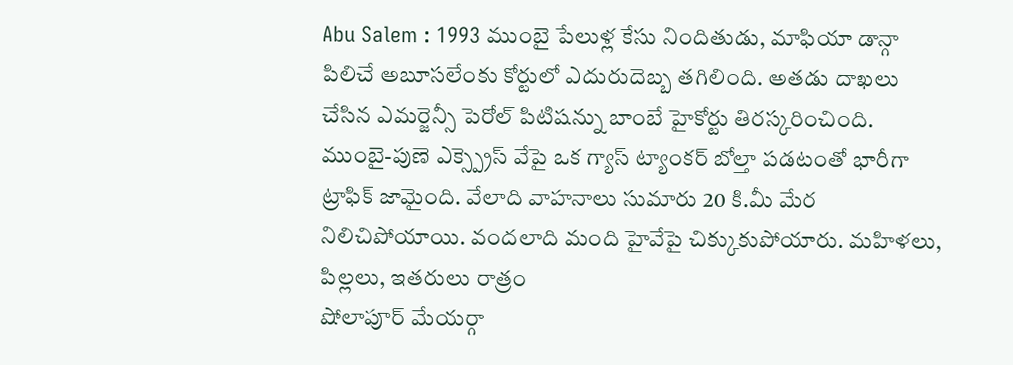Abu Salem : 1993 ముంబై పేలుళ్ల కేసు నిందితుడు, మాఫియా డాన్గా పిలిచే అబూసలేంకు కోర్టులో ఎదురుదెబ్బ తగిలింది. అతడు దాఖలు చేసిన ఎమర్జెన్సీ పెరోల్ పిటిషన్ను బాంబే హైకోర్టు తిరస్కరించింది.
ముంబై-పుణె ఎక్స్ప్రెస్ వేపై ఒక గ్యాస్ ట్యాంకర్ బోల్తా పడటంతో భారీగా ట్రాఫిక్ జామైంది. వేలాది వాహనాలు సుమారు 20 కి.మీ మేర నిలిచిపోయాయి. వందలాది మంది హైవేపై చిక్కుకుపోయారు. మహిళలు, పిల్లలు, ఇతరులు రాత్రం
షోలాపూర్ మేయర్గా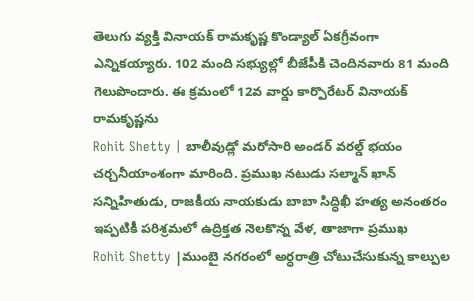తెలుగు వ్యక్తి వినాయక్ రామకృష్ణ కొండ్యాల్ ఏకగ్రీవంగా ఎన్నికయ్యారు. 102 మంది సభ్యుల్లో బీజేపీకి చెందినవారు 81 మంది గెలుపొందారు. ఈ క్రమంలో 12వ వార్డు కార్పొరేటర్ వినాయక్ రామకృష్ణను
Rohit Shetty | బాలీవుడ్లో మరోసారి అండర్ వరల్డ్ భయం చర్చనీయాంశంగా మారింది. ప్రముఖ నటుడు సల్మాన్ ఖాన్ సన్నిహితుడు, రాజకీయ నాయకుడు బాబా సిద్ధిఖీ హత్య అనంతరం ఇప్పటికీ పరిశ్రమలో ఉద్రిక్తత నెలకొన్న వేళ, తాజాగా ప్రముఖ
Rohit Shetty |ముంబై నగరంలో అర్ధరాత్రి చోటుచేసుకున్న కాల్పుల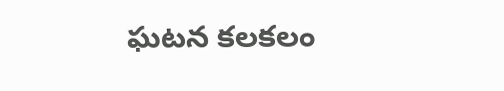ఘటన కలకలం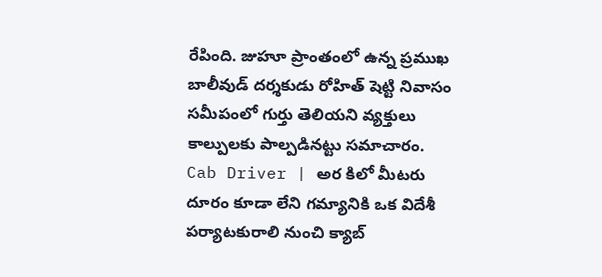రేపింది. జుహూ ప్రాంతంలో ఉన్న ప్రముఖ బాలీవుడ్ దర్శకుడు రోహిత్ షెట్టి నివాసం సమీపంలో గుర్తు తెలియని వ్యక్తులు కాల్పులకు పాల్పడినట్టు సమాచారం.
Cab Driver | అర కిలో మీటరు దూరం కూడా లేని గమ్యానికి ఒక విదేశీ పర్యాటకురాలి నుంచి క్యాబ్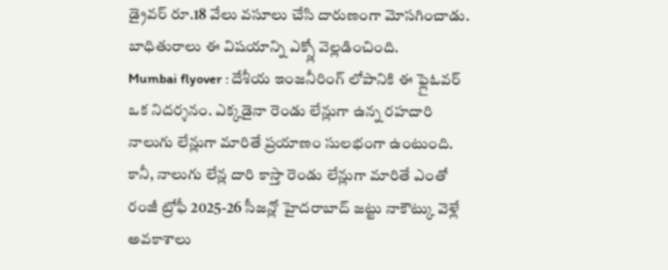డ్రైవర్ రూ.18 వేలు వసూలు చేసి దారుణంగా మోసగించాడు. బాధితురాలు ఈ విషయాన్ని ఎక్స్లో వెల్లడించింది.
Mumbai flyover : దేశీయ ఇంజనీరింగ్ లోపానికి ఈ ఫ్లైఓవర్ ఒక నిదర్శనం. ఎక్కడైనా రెండు లేన్లుగా ఉన్న రహదారి నాలుగు లేన్లుగా మారితే ప్రయాణం సులభంగా ఉంటుంది. కానీ, నాలుగు లేన్ల దారి కాస్తా రెండు లేన్లుగా మారితే ఎంతో
రంజీ ట్రోఫీ 2025-26 సీజన్లో హైదరాబాద్ జట్టు నాకౌట్కు వెళ్లే అవకాశాలు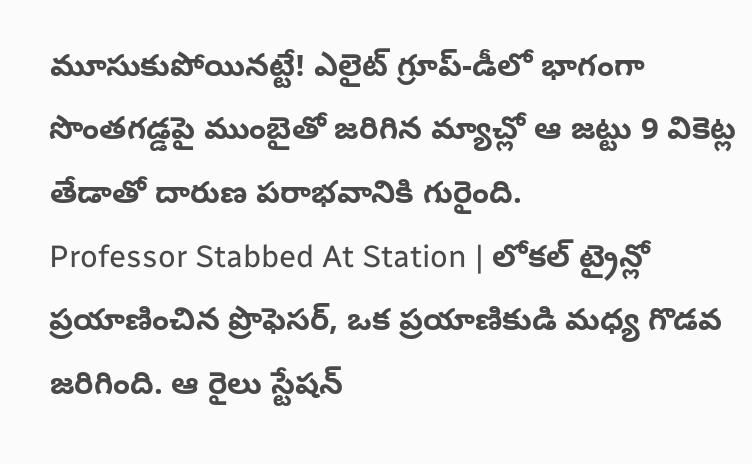మూసుకుపోయినట్టే! ఎలైట్ గ్రూప్-డీలో భాగంగా సొంతగడ్డపై ముంబైతో జరిగిన మ్యాచ్లో ఆ జట్టు 9 వికెట్ల తేడాతో దారుణ పరాభవానికి గురైంది.
Professor Stabbed At Station | లోకల్ ట్రైన్లో ప్రయాణించిన ప్రొఫెసర్, ఒక ప్రయాణికుడి మధ్య గొడవ జరిగింది. ఆ రైలు స్టేషన్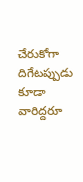చేరుకోగా దిగేటప్పుడు కూడా వారిద్దరూ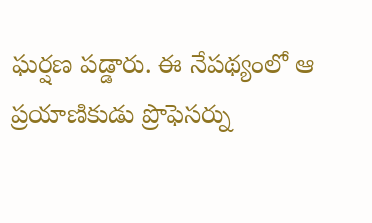ఘర్షణ పడ్డారు. ఈ నేపథ్యంలో ఆ ప్రయాణికుడు ప్రొఫెసర్ను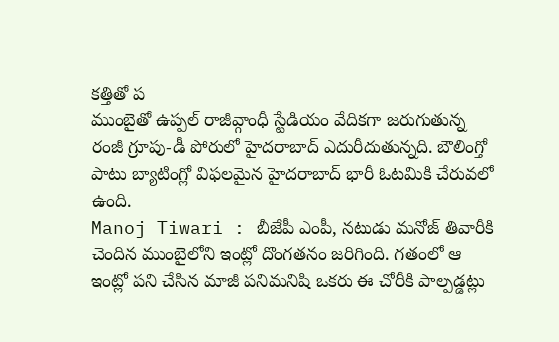కత్తితో ప
ముంబైతో ఉప్పల్ రాజీవ్గాంధీ స్టేడియం వేదికగా జరుగుతున్న రంజీ గ్రూపు-డీ పోరులో హైదరాబాద్ ఎదురీదుతున్నది. బౌలింగ్తో పాటు బ్యాటింగ్లో విఫలమైన హైదరాబాద్ భారీ ఓటమికి చేరువలో ఉంది.
Manoj Tiwari : బీజేపీ ఎంపీ, నటుడు మనోజ్ తివారీకి చెందిన ముంబైలోని ఇంట్లో దొంగతనం జరిగింది. గతంలో ఆ ఇంట్లో పని చేసిన మాజీ పనిమనిషి ఒకరు ఈ చోరీకి పాల్పడ్డట్లు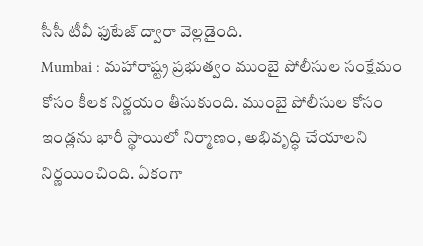సీసీ టీవీ ఫుటేజ్ ద్వారా వెల్లడైంది.
Mumbai : మహారాష్ట్ర ప్రభుత్వం ముంబై పోలీసుల సంక్షేమం కోసం కీలక నిర్ణయం తీసుకుంది. ముంబై పోలీసుల కోసం ఇండ్లను భారీ స్థాయిలో నిర్మాణం, అభివృద్ధి చేయాలని నిర్ణయించింది. ఏకంగా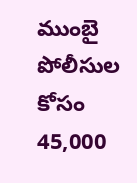ముంబై పోలీసుల కోసం 45,000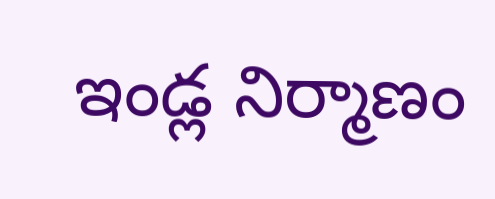ఇండ్ల నిర్మాణం